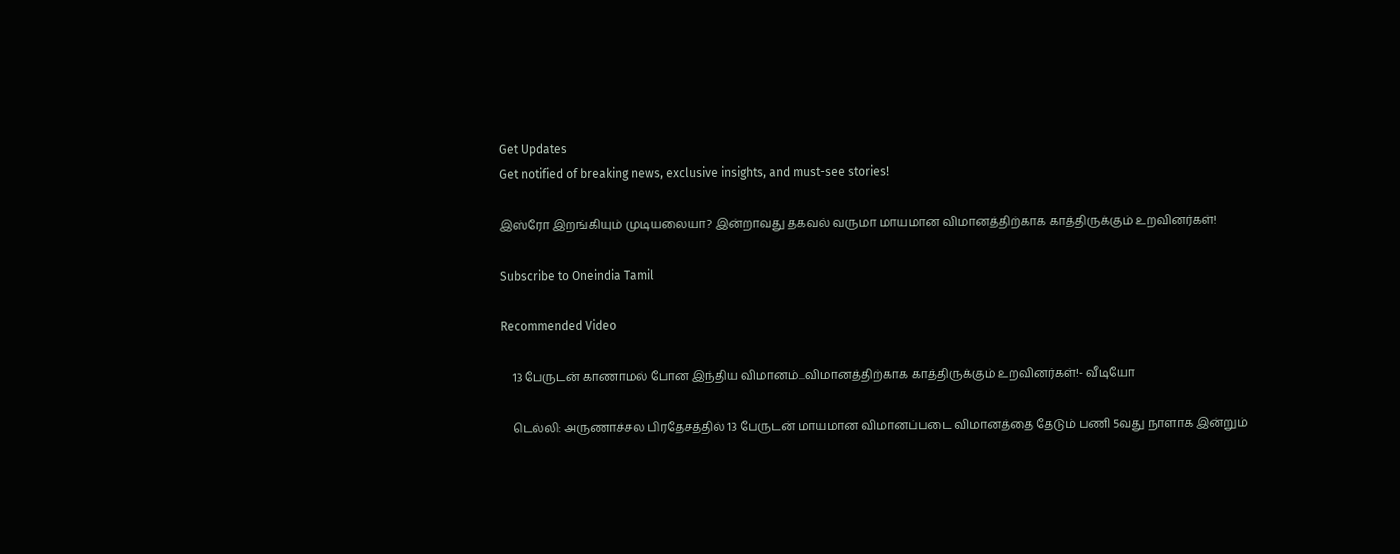Get Updates
Get notified of breaking news, exclusive insights, and must-see stories!

இஸ்ரோ இறங்கியும் முடியலையா? இன்றாவது தகவல் வருமா மாயமான விமானத்திற்காக காத்திருக்கும் உறவினர்கள்!

Subscribe to Oneindia Tamil

Recommended Video

    13 பேருடன் காணாமல் போன இந்திய விமானம்...விமானத்திற்காக காத்திருக்கும் உறவினர்கள்!- வீடியோ

    டெல்லி: அருணாச்சல பிரதேசத்தில் 13 பேருடன் மாயமான விமானப்படை விமானத்தை தேடும் பணி 5வது நாளாக இன்றும்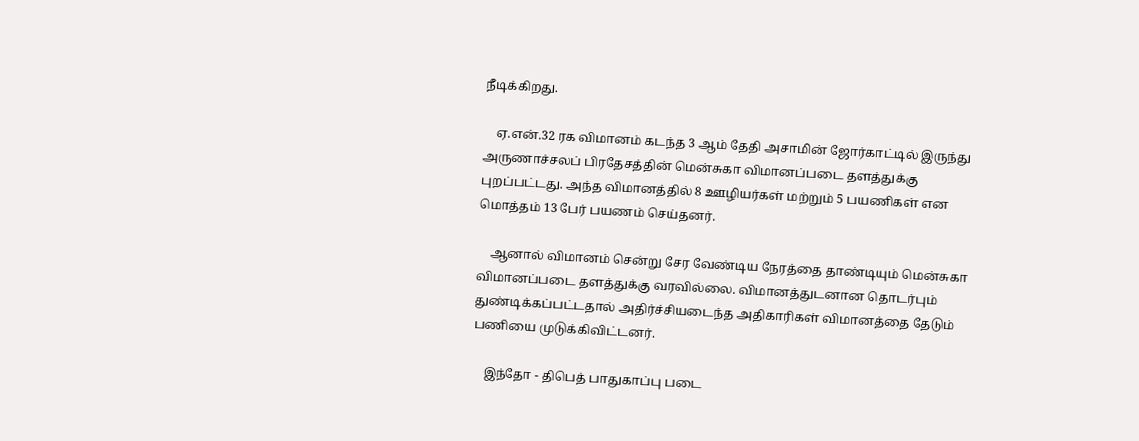நீடிக்கிறது.

    ஏ.என்.32 ரக விமானம் கடந்த 3 ஆம் தேதி அசாமின் ஜோர்காட்டில் இருந்து அருணாச்சலப் பிரதேசத்தின் மென்சுகா விமானப்படை தளத்துக்கு புறப்பட்டது. அந்த விமானத்தில் 8 ஊழியர்கள் மற்றும் 5 பயணிகள் என மொத்தம் 13 பேர் பயணம் செய்தனர்.

    ஆனால் விமானம் சென்று சேர வேண்டிய நேரத்தை தாண்டியும் மென்சுகா விமானப்படை தளத்துக்கு வரவில்லை. விமானத்துடனான தொடர்பும் துண்டிக்கப்பட்டதால் அதிர்ச்சியடைந்த அதிகாரிகள் விமானத்தை தேடும் பணியை முடுக்கிவிட்டனர்.

    இந்தோ - திபெத் பாதுகாப்பு படை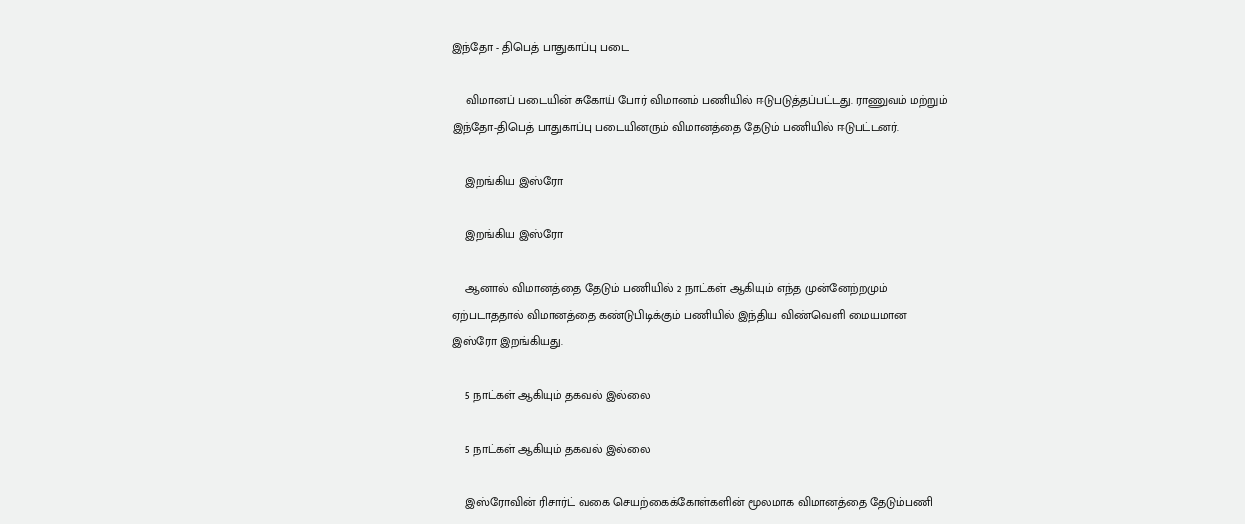இந்தோ - திபெத் பாதுகாப்பு படை

    விமானப் படையின் சுகோய் போர் விமானம் பணியில் ஈடுபடுத்தப்பட்டது. ராணுவம் மற்றும் இந்தோ-திபெத் பாதுகாப்பு படையினரும் விமானத்தை தேடும் பணியில் ஈடுபட்டனர்.

    இறங்கிய இஸ்ரோ

    இறங்கிய இஸ்ரோ

    ஆனால் விமானத்தை தேடும் பணியில் 2 நாட்கள் ஆகியும் எந்த முன்னேற்றமும் ஏற்படாததால் விமானத்தை கண்டுபிடிக்கும் பணியில் இந்திய விண்வெளி மையமான இஸ்ரோ இறங்கியது.

    5 நாட்கள் ஆகியும் தகவல் இல்லை

    5 நாட்கள் ஆகியும் தகவல் இல்லை

    இஸ்ரோவின் ரிசார்ட் வகை செயற்கைக்கோள்களின் மூலமாக விமானத்தை தேடும்பணி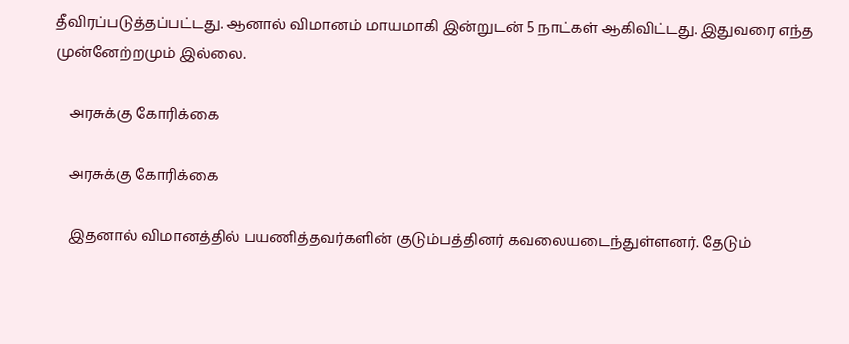தீவிரப்படுத்தப்பட்டது. ஆனால் விமானம் மாயமாகி இன்றுடன் 5 நாட்கள் ஆகிவிட்டது. இதுவரை எந்த முன்னேற்றமும் இல்லை.

    அரசுக்கு கோரிக்கை

    அரசுக்கு கோரிக்கை

    இதனால் விமானத்தில் பயணித்தவர்களின் குடும்பத்தினர் கவலையடைந்துள்ளனர். தேடும்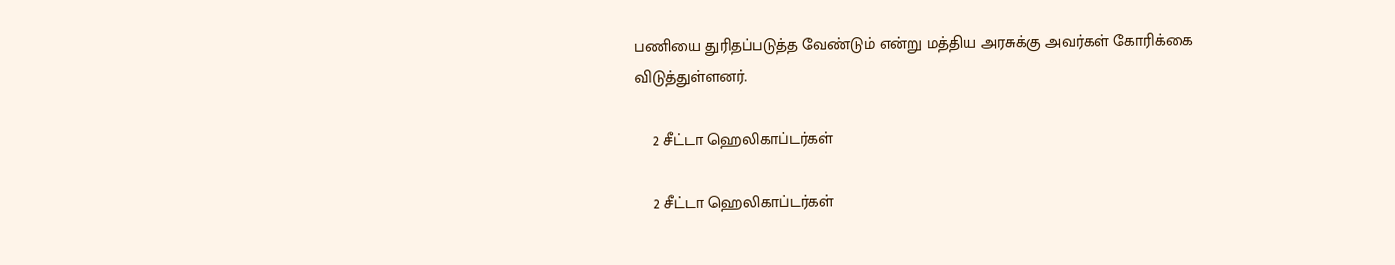பணியை துரிதப்படுத்த வேண்டும் என்று மத்திய அரசுக்கு அவர்கள் கோரிக்கை விடுத்துள்ளனர்.

    2 சீட்டா ஹெலிகாப்டர்கள்

    2 சீட்டா ஹெலிகாப்டர்கள்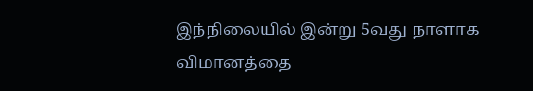இந்நிலையில் இன்று 5வது நாளாக விமானத்தை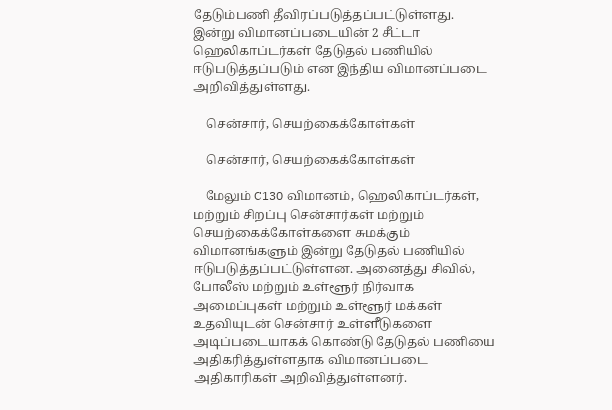தேடும்பணி தீவிரப்படுத்தப்பட்டுள்ளது. இன்று விமானப்படையின் 2 சீட்டா ஹெலிகாப்டர்கள் தேடுதல் பணியில் ஈடுபடுத்தப்படும் என இந்திய விமானப்படை அறிவித்துள்ளது.

    சென்சார், செயற்கைக்கோள்கள்

    சென்சார், செயற்கைக்கோள்கள்

    மேலும் C130 விமானம், ஹெலிகாப்டர்கள், மற்றும் சிறப்பு சென்சார்கள் மற்றும் செயற்கைக்கோள்களை சுமக்கும் விமானங்களும் இன்று தேடுதல் பணியில் ஈடுபடுத்தப்பட்டுள்ளன. அனைத்து சிவில், போலீஸ் மற்றும் உள்ளூர் நிர்வாக அமைப்புகள் மற்றும் உள்ளூர் மக்கள் உதவியுடன் சென்சார் உள்ளீடுகளை அடிப்படையாகக் கொண்டு தேடுதல் பணியை அதிகரித்துள்ளதாக விமானப்படை அதிகாரிகள் அறிவித்துள்ளனர்.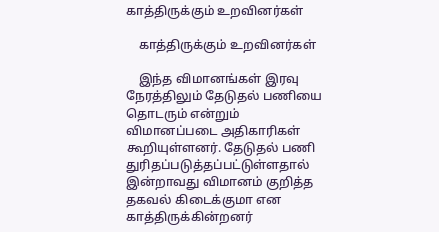காத்திருக்கும் உறவினர்கள்

    காத்திருக்கும் உறவினர்கள்

    இந்த விமானங்கள் இரவு நேரத்திலும் தேடுதல் பணியை தொடரும் என்றும் விமானப்படை அதிகாரிகள் கூறியுள்ளனர். தேடுதல் பணி துரிதப்படுத்தப்பட்டுள்ளதால் இன்றாவது விமானம் குறித்த தகவல் கிடைக்குமா என காத்திருக்கின்றனர்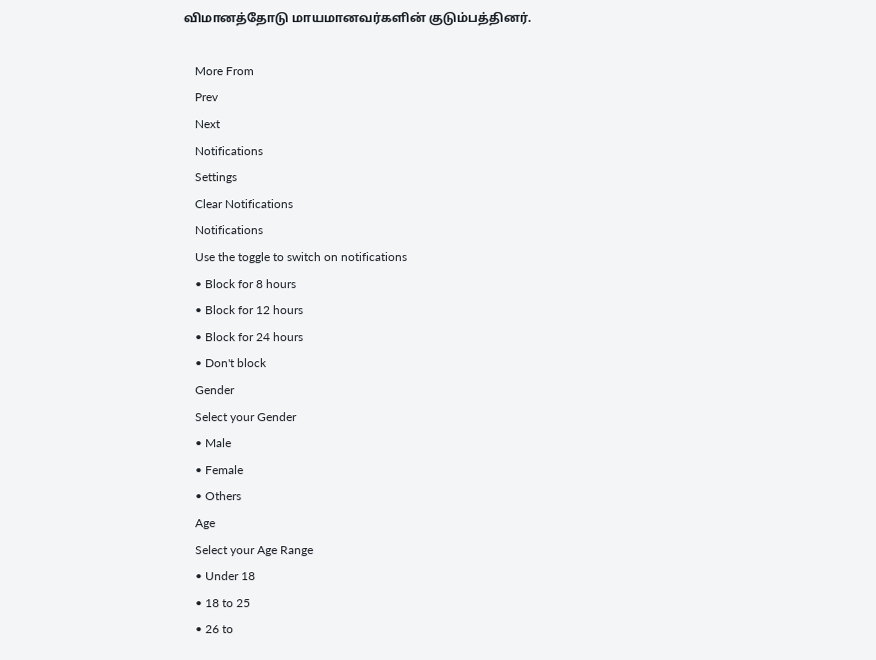விமானத்தோடு மாயமானவர்களின் குடும்பத்தினர்.

    More From
    Prev
    Next
    Notifications
    Settings
    Clear Notifications
    Notifications
    Use the toggle to switch on notifications
    • Block for 8 hours
    • Block for 12 hours
    • Block for 24 hours
    • Don't block
    Gender
    Select your Gender
    • Male
    • Female
    • Others
    Age
    Select your Age Range
    • Under 18
    • 18 to 25
    • 26 to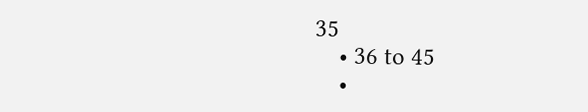35
    • 36 to 45
    •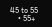45 to 55
    • 55+